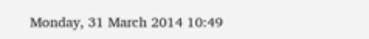Monday, 31 March 2014 10:49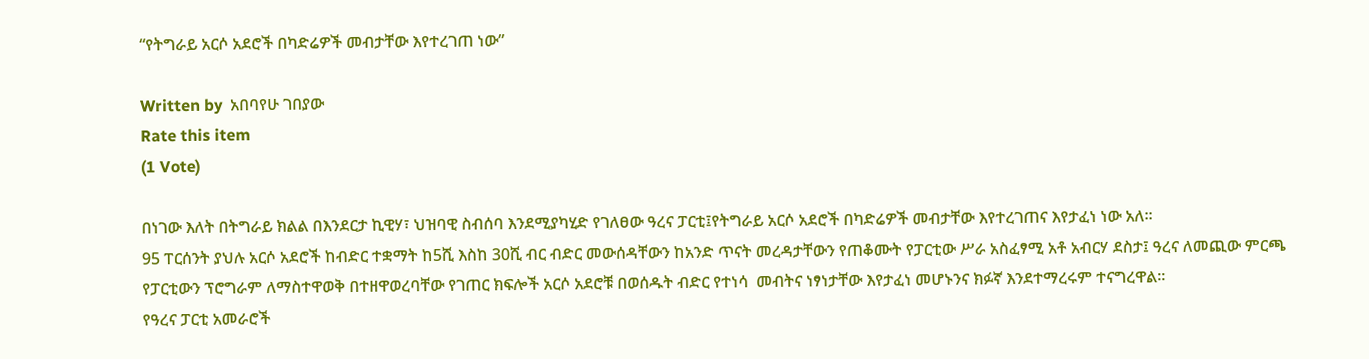“የትግራይ አርሶ አደሮች በካድሬዎች መብታቸው እየተረገጠ ነው”

Written by  አበባየሁ ገበያው
Rate this item
(1 Vote)

በነገው እለት በትግራይ ክልል በእንደርታ ኪዊሃ፣ ህዝባዊ ስብሰባ እንደሚያካሂድ የገለፀው ዓረና ፓርቲ፤የትግራይ አርሶ አደሮች በካድሬዎች መብታቸው እየተረገጠና እየታፈነ ነው አለ፡፡
95 ፐርሰንት ያህሉ አርሶ አደሮች ከብድር ተቋማት ከ5ሺ እስከ 30ሺ ብር ብድር መውሰዳቸውን ከአንድ ጥናት መረዳታቸውን የጠቆሙት የፓርቲው ሥራ አስፈፃሚ አቶ አብርሃ ደስታ፤ ዓረና ለመጪው ምርጫ የፓርቲውን ፕሮግራም ለማስተዋወቅ በተዘዋወረባቸው የገጠር ክፍሎች አርሶ አደሮቹ በወሰዱት ብድር የተነሳ  መብትና ነፃነታቸው እየታፈነ መሆኑንና ክፉኛ እንደተማረሩም ተናግረዋል፡፡
የዓረና ፓርቲ አመራሮች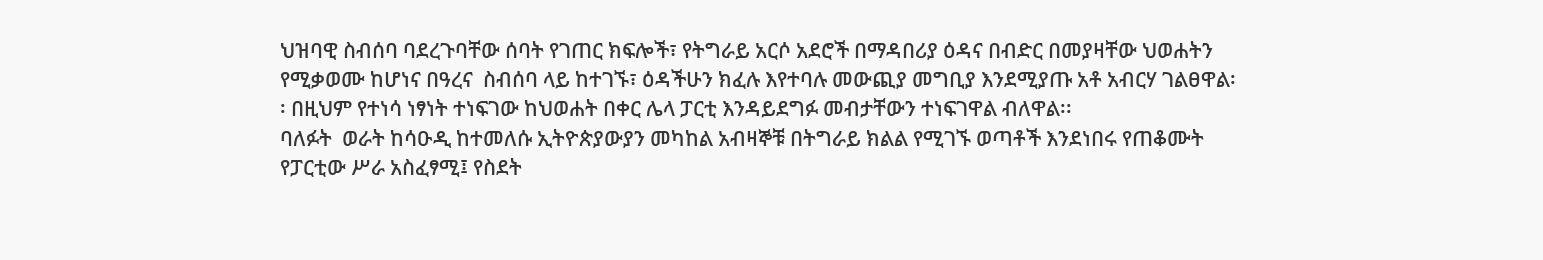ህዝባዊ ስብሰባ ባደረጉባቸው ሰባት የገጠር ክፍሎች፣ የትግራይ አርሶ አደሮች በማዳበሪያ ዕዳና በብድር በመያዛቸው ህወሐትን የሚቃወሙ ከሆነና በዓረና  ስብሰባ ላይ ከተገኙ፣ ዕዳችሁን ክፈሉ እየተባሉ መውጪያ መግቢያ እንደሚያጡ አቶ አብርሃ ገልፀዋል፡፡ በዚህም የተነሳ ነፃነት ተነፍገው ከህወሐት በቀር ሌላ ፓርቲ እንዳይደግፉ መብታቸውን ተነፍገዋል ብለዋል፡፡
ባለፉት  ወራት ከሳዑዲ ከተመለሱ ኢትዮጵያውያን መካከል አብዛኞቹ በትግራይ ክልል የሚገኙ ወጣቶች እንደነበሩ የጠቆሙት የፓርቲው ሥራ አስፈፃሚ፤ የስደት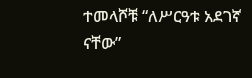ተመላሾቹ “ለሥርዓቱ አደገኛ ናቸው”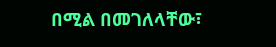በሚል በመገለላቸው፣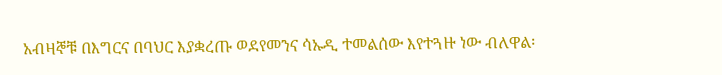አብዛኞቹ በእግርና በባህር እያቋረጡ ወደየመንና ሳኡዲ ተመልሰው እየተጓዙ ነው ብለዋል፡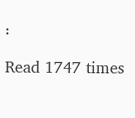፡

Read 1747 times